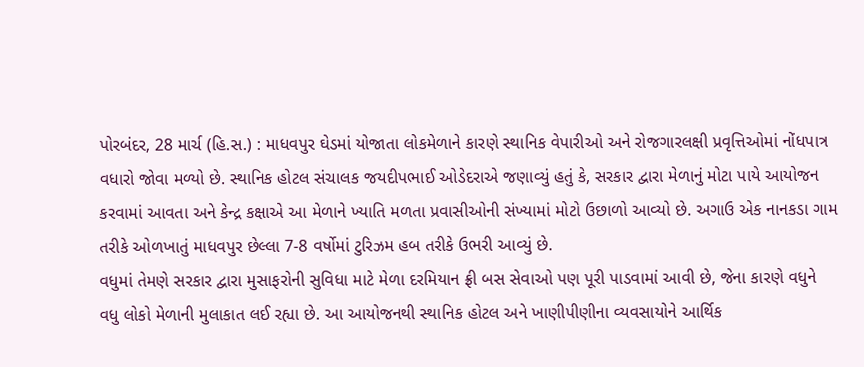પોરબંદર, 28 માર્ચ (હિ.સ.) : માધવપુર ઘેડમાં યોજાતા લોકમેળાને કારણે સ્થાનિક વેપારીઓ અને રોજગારલક્ષી પ્રવૃત્તિઓમાં નોંધપાત્ર વધારો જોવા મળ્યો છે. સ્થાનિક હોટલ સંચાલક જયદીપભાઈ ઓડેદરાએ જણાવ્યું હતું કે, સરકાર દ્વારા મેળાનું મોટા પાયે આયોજન કરવામાં આવતા અને કેન્દ્ર કક્ષાએ આ મેળાને ખ્યાતિ મળતા પ્રવાસીઓની સંખ્યામાં મોટો ઉછાળો આવ્યો છે. અગાઉ એક નાનકડા ગામ તરીકે ઓળખાતું માધવપુર છેલ્લા 7-8 વર્ષોમાં ટુરિઝમ હબ તરીકે ઉભરી આવ્યું છે.
વધુમાં તેમણે સરકાર દ્વારા મુસાફરોની સુવિધા માટે મેળા દરમિયાન ફ્રી બસ સેવાઓ પણ પૂરી પાડવામાં આવી છે, જેના કારણે વધુને વધુ લોકો મેળાની મુલાકાત લઈ રહ્યા છે. આ આયોજનથી સ્થાનિક હોટલ અને ખાણીપીણીના વ્યવસાયોને આર્થિક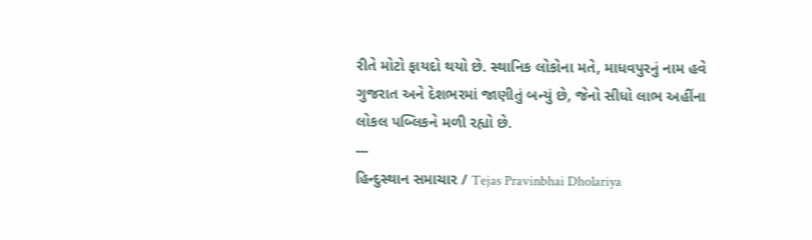રીતે મોટો ફાયદો થયો છે. સ્થાનિક લોકોના મતે, માધવપુરનું નામ હવે ગુજરાત અને દેશભરમાં જાણીતું બન્યું છે, જેનો સીધો લાભ અહીંના લોકલ પબ્લિકને મળી રહ્યો છે.
---
હિન્દુસ્થાન સમાચાર / Tejas Pravinbhai Dholariya